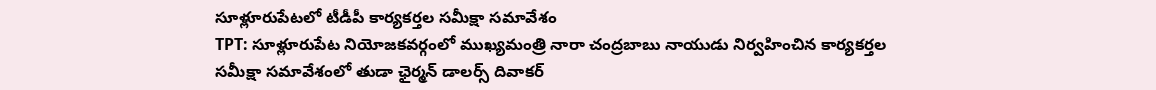సూళ్లూరుపేటలో టీడీపీ కార్యకర్తల సమీక్షా సమావేశం
TPT: సూళ్లూరుపేట నియోజకవర్గంలో ముఖ్యమంత్రి నారా చంద్రబాబు నాయుడు నిర్వహించిన కార్యకర్తల సమీక్షా సమావేశంలో తుడా ఛైర్మన్ డాలర్స్ దివాకర్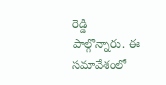రెడ్డి పాల్గొన్నారు. ఈ సమావేశంలో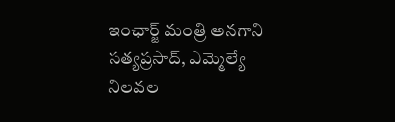ఇంఛార్జ్ మంత్రి అనగాని సత్యప్రసాద్, ఎమ్మెల్యే నిలవల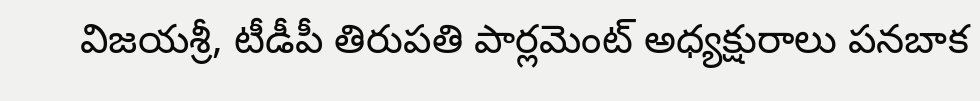విజయశ్రీ, టీడీపీ తిరుపతి పార్లమెంట్ అధ్యక్షురాలు పనబాక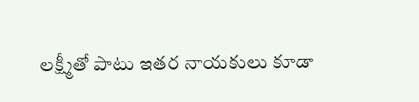లక్ష్మీతో పాటు ఇతర నాయకులు కూడా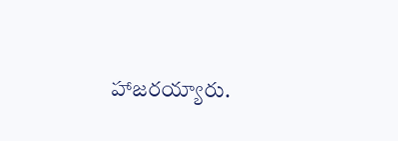హాజరయ్యారు.